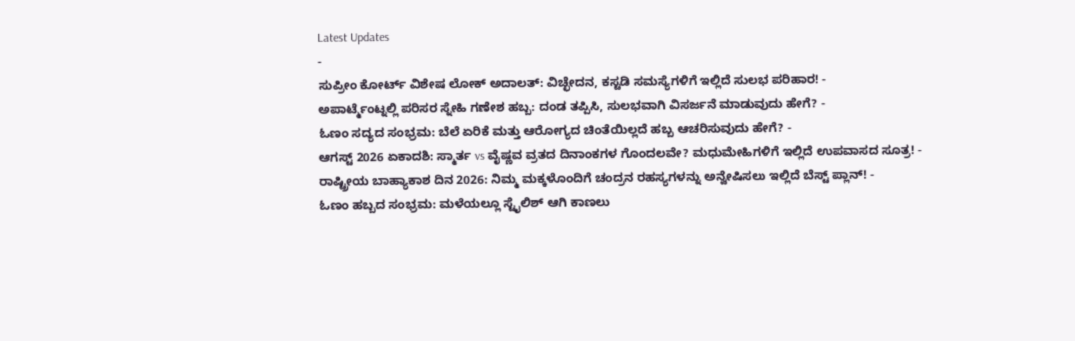Latest Updates
-
ಸುಪ್ರೀಂ ಕೋರ್ಟ್ ವಿಶೇಷ ಲೋಕ್ ಅದಾಲತ್: ವಿಚ್ಛೇದನ, ಕಸ್ಟಡಿ ಸಮಸ್ಯೆಗಳಿಗೆ ಇಲ್ಲಿದೆ ಸುಲಭ ಪರಿಹಾರ! -
ಅಪಾರ್ಟ್ಮೆಂಟ್ನಲ್ಲಿ ಪರಿಸರ ಸ್ನೇಹಿ ಗಣೇಶ ಹಬ್ಬ: ದಂಡ ತಪ್ಪಿಸಿ, ಸುಲಭವಾಗಿ ವಿಸರ್ಜನೆ ಮಾಡುವುದು ಹೇಗೆ? -
ಓಣಂ ಸದ್ಯದ ಸಂಭ್ರಮ: ಬೆಲೆ ಏರಿಕೆ ಮತ್ತು ಆರೋಗ್ಯದ ಚಿಂತೆಯಿಲ್ಲದೆ ಹಬ್ಬ ಆಚರಿಸುವುದು ಹೇಗೆ? -
ಆಗಸ್ಟ್ 2026 ಏಕಾದಶಿ: ಸ್ಮಾರ್ತ vs ವೈಷ್ಣವ ವ್ರತದ ದಿನಾಂಕಗಳ ಗೊಂದಲವೇ? ಮಧುಮೇಹಿಗಳಿಗೆ ಇಲ್ಲಿದೆ ಉಪವಾಸದ ಸೂತ್ರ! -
ರಾಷ್ಟ್ರೀಯ ಬಾಹ್ಯಾಕಾಶ ದಿನ 2026: ನಿಮ್ಮ ಮಕ್ಕಳೊಂದಿಗೆ ಚಂದ್ರನ ರಹಸ್ಯಗಳನ್ನು ಅನ್ವೇಷಿಸಲು ಇಲ್ಲಿದೆ ಬೆಸ್ಟ್ ಪ್ಲಾನ್! -
ಓಣಂ ಹಬ್ಬದ ಸಂಭ್ರಮ: ಮಳೆಯಲ್ಲೂ ಸ್ಟೈಲಿಶ್ ಆಗಿ ಕಾಣಲು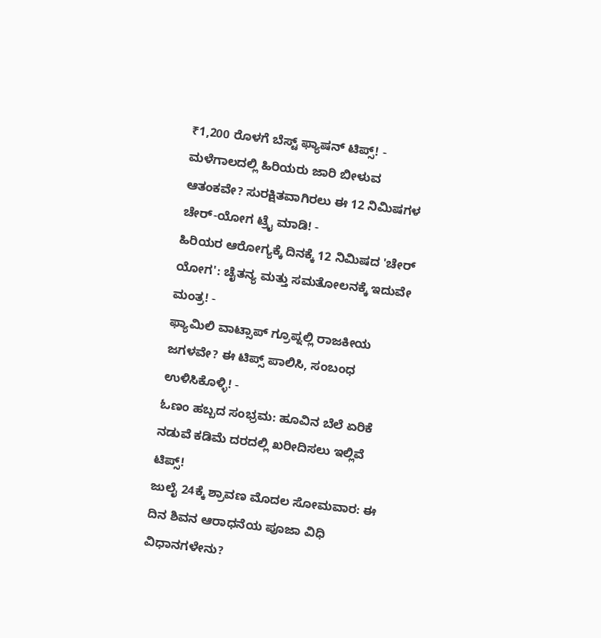₹1,200 ರೊಳಗೆ ಬೆಸ್ಟ್ ಫ್ಯಾಷನ್ ಟಿಪ್ಸ್! -
ಮಳೆಗಾಲದಲ್ಲಿ ಹಿರಿಯರು ಜಾರಿ ಬೀಳುವ ಆತಂಕವೇ? ಸುರಕ್ಷಿತವಾಗಿರಲು ಈ 12 ನಿಮಿಷಗಳ ಚೇರ್-ಯೋಗ ಟ್ರೈ ಮಾಡಿ! -
ಹಿರಿಯರ ಆರೋಗ್ಯಕ್ಕೆ ದಿನಕ್ಕೆ 12 ನಿಮಿಷದ 'ಚೇರ್ ಯೋಗ': ಚೈತನ್ಯ ಮತ್ತು ಸಮತೋಲನಕ್ಕೆ ಇದುವೇ ಮಂತ್ರ! -
ಫ್ಯಾಮಿಲಿ ವಾಟ್ಸಾಪ್ ಗ್ರೂಪ್ನಲ್ಲಿ ರಾಜಕೀಯ ಜಗಳವೇ? ಈ ಟಿಪ್ಸ್ ಪಾಲಿಸಿ, ಸಂಬಂಧ ಉಳಿಸಿಕೊಳ್ಳಿ! -
ಓಣಂ ಹಬ್ಬದ ಸಂಭ್ರಮ: ಹೂವಿನ ಬೆಲೆ ಏರಿಕೆ ನಡುವೆ ಕಡಿಮೆ ದರದಲ್ಲಿ ಖರೀದಿಸಲು ಇಲ್ಲಿವೆ ಟಿಪ್ಸ್!
ಜುಲೈ 24ಕ್ಕೆ ಶ್ರಾವಣ ಮೊದಲ ಸೋಮವಾರ: ಈ ದಿನ ಶಿವನ ಆರಾಧನೆಯ ಪೂಜಾ ವಿಧಿ ವಿಧಾನಗಳೇನು?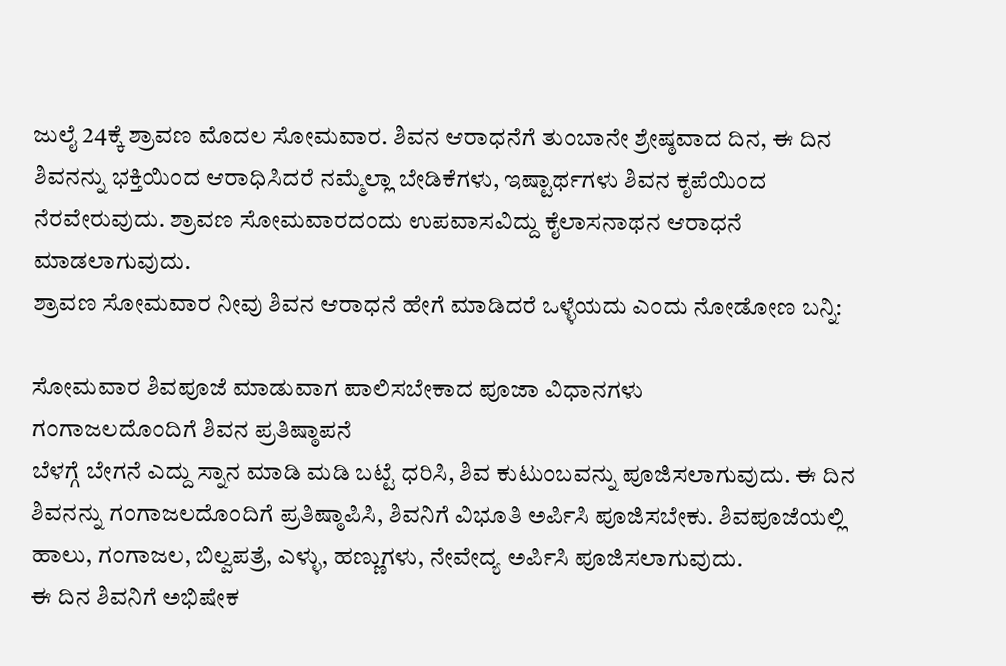ಜುಲೈ 24ಕ್ಕೆ ಶ್ರಾವಣ ಮೊದಲ ಸೋಮವಾರ. ಶಿವನ ಆರಾಧನೆಗೆ ತುಂಬಾನೇ ಶ್ರೇಷ್ಠವಾದ ದಿನ, ಈ ದಿನ ಶಿವನನ್ನು ಭಕ್ತಿಯಿಂದ ಆರಾಧಿಸಿದರೆ ನಮ್ಮೆಲ್ಲಾ ಬೇಡಿಕೆಗಳು, ಇಷ್ಟಾರ್ಥಗಳು ಶಿವನ ಕೃಪೆಯಿಂದ ನೆರವೇರುವುದು. ಶ್ರಾವಣ ಸೋಮವಾರದಂದು ಉಪವಾಸವಿದ್ದು ಕೈಲಾಸನಾಥನ ಆರಾಧನೆ ಮಾಡಲಾಗುವುದು.
ಶ್ರಾವಣ ಸೋಮವಾರ ನೀವು ಶಿವನ ಆರಾಧನೆ ಹೇಗೆ ಮಾಡಿದರೆ ಒಳ್ಳೆಯದು ಎಂದು ನೋಡೋಣ ಬನ್ನಿ:

ಸೋಮವಾರ ಶಿವಪೂಜೆ ಮಾಡುವಾಗ ಪಾಲಿಸಬೇಕಾದ ಪೂಜಾ ವಿಧಾನಗಳು
ಗಂಗಾಜಲದೊಂದಿಗೆ ಶಿವನ ಪ್ರತಿಷ್ಠಾಪನೆ
ಬೆಳಗ್ಗೆ ಬೇಗನೆ ಎದ್ದು ಸ್ನಾನ ಮಾಡಿ ಮಡಿ ಬಟ್ಟೆ ಧರಿಸಿ, ಶಿವ ಕುಟುಂಬವನ್ನು ಪೂಜಿಸಲಾಗುವುದು. ಈ ದಿನ ಶಿವನನ್ನು ಗಂಗಾಜಲದೊಂದಿಗೆ ಪ್ರತಿಷ್ಠಾಪಿಸಿ, ಶಿವನಿಗೆ ವಿಭೂತಿ ಅರ್ಪಿಸಿ ಪೂಜಿಸಬೇಕು. ಶಿವಪೂಜೆಯಲ್ಲಿ ಹಾಲು, ಗಂಗಾಜಲ, ಬಿಲ್ವಪತ್ರೆ, ಎಳ್ಳು, ಹಣ್ಣುಗಳು, ನೇವೇದ್ಯ ಅರ್ಪಿಸಿ ಪೂಜಿಸಲಾಗುವುದು.
ಈ ದಿನ ಶಿವನಿಗೆ ಅಭಿಷೇಕ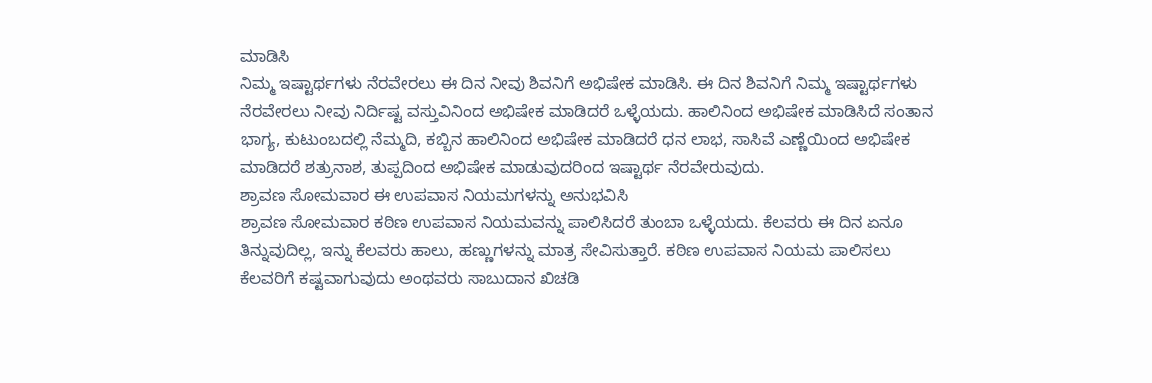ಮಾಡಿಸಿ
ನಿಮ್ಮ ಇಷ್ಟಾರ್ಥಗಳು ನೆರವೇರಲು ಈ ದಿನ ನೀವು ಶಿವನಿಗೆ ಅಭಿಷೇಕ ಮಾಡಿಸಿ. ಈ ದಿನ ಶಿವನಿಗೆ ನಿಮ್ಮ ಇಷ್ಟಾರ್ಥಗಳು ನೆರವೇರಲು ನೀವು ನಿರ್ದಿಷ್ಟ ವಸ್ತುವಿನಿಂದ ಅಭಿಷೇಕ ಮಾಡಿದರೆ ಒಳ್ಳೆಯದು. ಹಾಲಿನಿಂದ ಅಭಿಷೇಕ ಮಾಡಿಸಿದೆ ಸಂತಾನ ಭಾಗ್ಯ, ಕುಟುಂಬದಲ್ಲಿ ನೆಮ್ಮದಿ, ಕಬ್ಬಿನ ಹಾಲಿನಿಂದ ಅಭಿಷೇಕ ಮಾಡಿದರೆ ಧನ ಲಾಭ, ಸಾಸಿವೆ ಎಣ್ಣೆಯಿಂದ ಅಭಿಷೇಕ ಮಾಡಿದರೆ ಶತ್ರುನಾಶ, ತುಪ್ಪದಿಂದ ಅಭಿಷೇಕ ಮಾಡುವುದರಿಂದ ಇಷ್ಟಾರ್ಥ ನೆರವೇರುವುದು.
ಶ್ರಾವಣ ಸೋಮವಾರ ಈ ಉಪವಾಸ ನಿಯಮಗಳನ್ನು ಅನುಭವಿಸಿ
ಶ್ರಾವಣ ಸೋಮವಾರ ಕಠಿಣ ಉಪವಾಸ ನಿಯಮವನ್ನು ಪಾಲಿಸಿದರೆ ತುಂಬಾ ಒಳ್ಳೆಯದು. ಕೆಲವರು ಈ ದಿನ ಏನೂ ತಿನ್ನುವುದಿಲ್ಲ, ಇನ್ನು ಕೆಲವರು ಹಾಲು, ಹಣ್ಣುಗಳನ್ನು ಮಾತ್ರ ಸೇವಿಸುತ್ತಾರೆ. ಕಠಿಣ ಉಪವಾಸ ನಿಯಮ ಪಾಲಿಸಲು ಕೆಲವರಿಗೆ ಕಷ್ಟವಾಗುವುದು ಅಂಥವರು ಸಾಬುದಾನ ಖಿಚಡಿ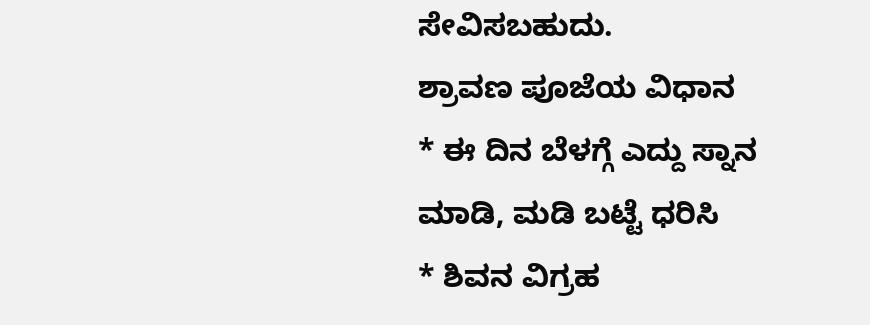ಸೇವಿಸಬಹುದು.
ಶ್ರಾವಣ ಪೂಜೆಯ ವಿಧಾನ
* ಈ ದಿನ ಬೆಳಗ್ಗೆ ಎದ್ದು ಸ್ನಾನ ಮಾಡಿ, ಮಡಿ ಬಟ್ಟೆ ಧರಿಸಿ
* ಶಿವನ ವಿಗ್ರಹ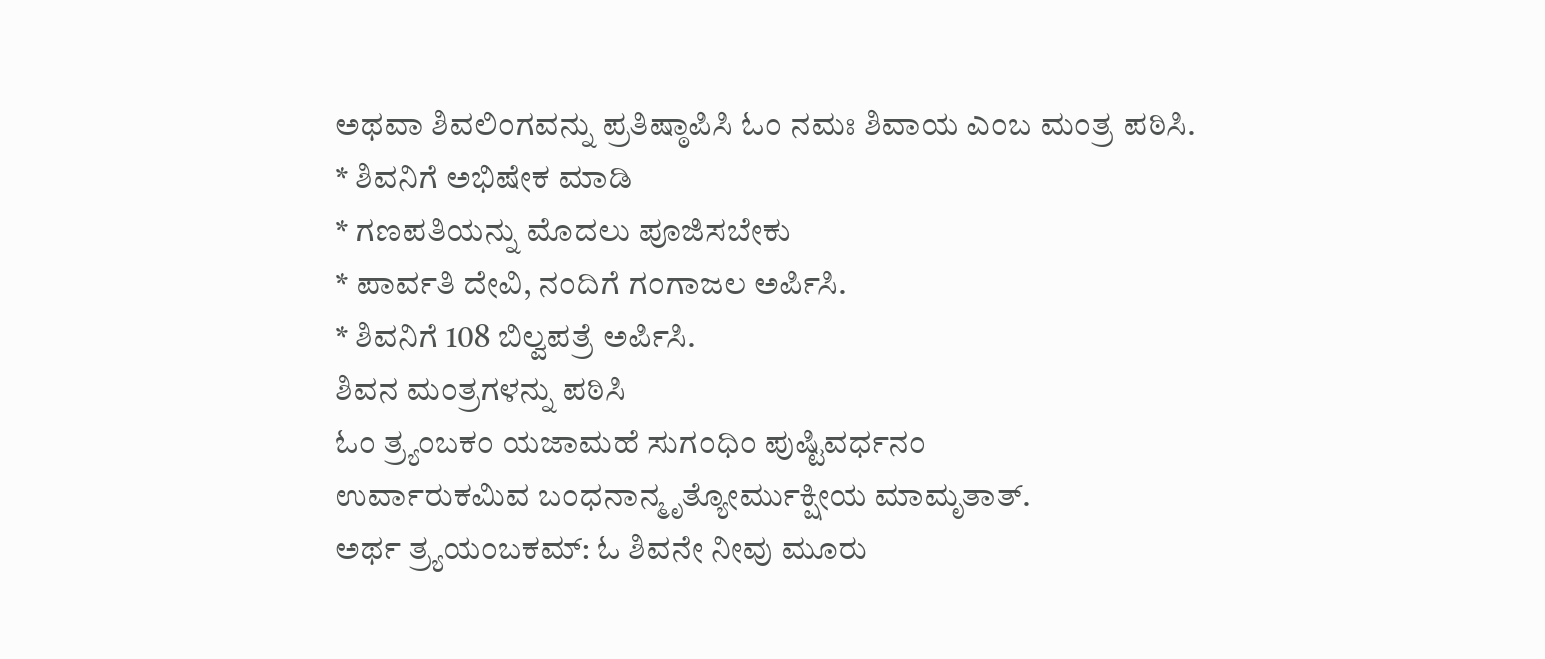ಅಥವಾ ಶಿವಲಿಂಗವನ್ನು ಪ್ರತಿಷ್ಠಾಪಿಸಿ ಓಂ ನಮಃ ಶಿವಾಯ ಎಂಬ ಮಂತ್ರ ಪಠಿಸಿ.
* ಶಿವನಿಗೆ ಅಭಿಷೇಕ ಮಾಡಿ
* ಗಣಪತಿಯನ್ನು ಮೊದಲು ಪೂಜಿಸಬೇಕು
* ಪಾರ್ವತಿ ದೇವಿ, ನಂದಿಗೆ ಗಂಗಾಜಲ ಅರ್ಪಿಸಿ.
* ಶಿವನಿಗೆ 108 ಬಿಲ್ವಪತ್ರೆ ಅರ್ಪಿಸಿ.
ಶಿವನ ಮಂತ್ರಗಳನ್ನು ಪಠಿಸಿ
ಓಂ ತ್ರ್ಯಂಬಕಂ ಯಜಾಮಹೆ ಸುಗಂಧಿಂ ಪುಷ್ಟಿವರ್ಧನಂ
ಉರ್ವಾರುಕಮಿವ ಬಂಧನಾನ್ಮೃತ್ಯೋರ್ಮುಕ್ಷೀಯ ಮಾಮೃತಾತ್.
ಅರ್ಥ ತ್ರ್ಯಯಂಬಕಮ್: ಓ ಶಿವನೇ ನೀವು ಮೂರು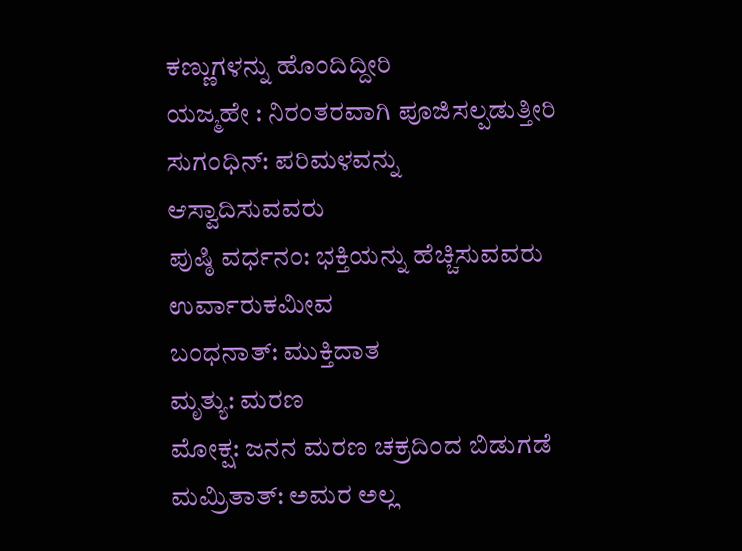ಕಣ್ಣುಗಳನ್ನು ಹೊಂದಿದ್ದೀರಿ
ಯಜ್ಮಹೇ : ನಿರಂತರವಾಗಿ ಪೂಜಿಸಲ್ಪಡುತ್ತೀರಿ
ಸುಗಂಧಿನ್: ಪರಿಮಳವನ್ನು ಆಸ್ವಾದಿಸುವವರು
ಪುಷ್ಠಿ ವರ್ಧನಂ: ಭಕ್ತಿಯನ್ನು ಹೆಚ್ಚಿಸುವವರು
ಉರ್ವಾರುಕಮೀವ
ಬಂಧನಾತ್: ಮುಕ್ತಿದಾತ
ಮೃತ್ಯು: ಮರಣ
ಮೋಕ್ಷ: ಜನನ ಮರಣ ಚಕ್ರದಿಂದ ಬಿಡುಗಡೆ
ಮಮ್ರಿತಾತ್: ಅಮರ ಅಲ್ಲ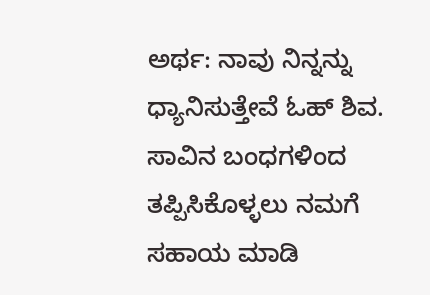ಅರ್ಥ: ನಾವು ನಿನ್ನನ್ನು ಧ್ಯಾನಿಸುತ್ತೇವೆ ಓಹ್ ಶಿವ. ಸಾವಿನ ಬಂಧಗಳಿಂದ ತಪ್ಪಿಸಿಕೊಳ್ಳಲು ನಮಗೆ ಸಹಾಯ ಮಾಡಿ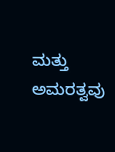ಮತ್ತು ಅಮರತ್ವವು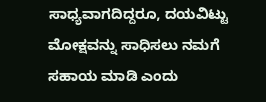ಸಾಧ್ಯವಾಗದಿದ್ದರೂ, ದಯವಿಟ್ಟು ಮೋಕ್ಷವನ್ನು ಸಾಧಿಸಲು ನಮಗೆ ಸಹಾಯ ಮಾಡಿ ಎಂದು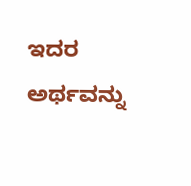ಇದರ ಅರ್ಥವನ್ನು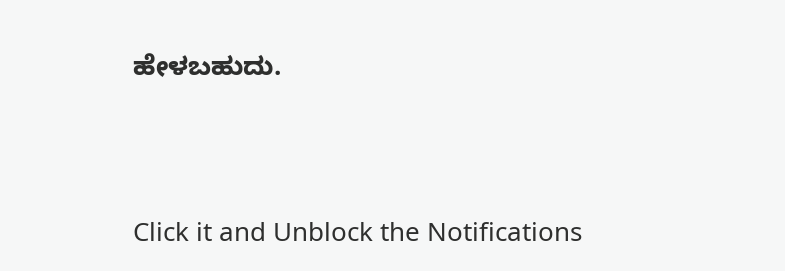ಹೇಳಬಹುದು.



Click it and Unblock the Notifications